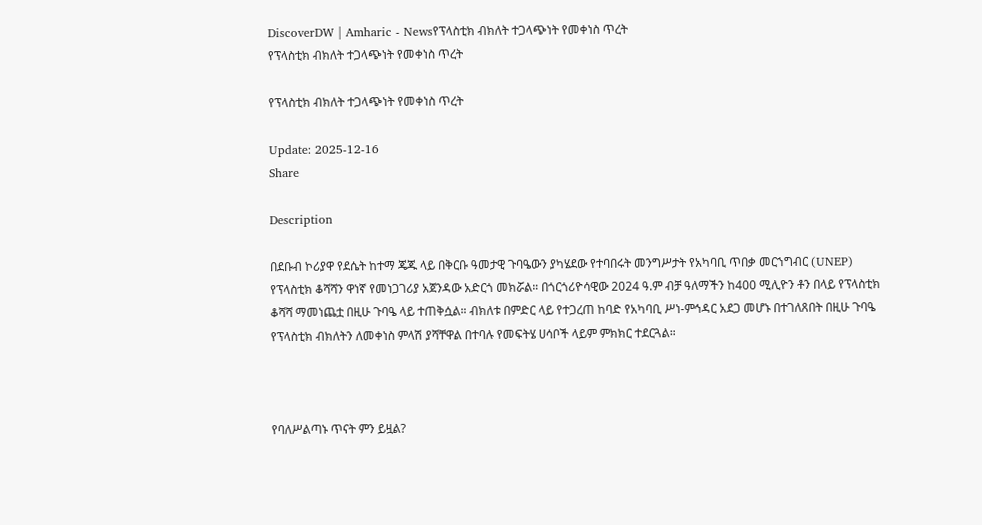DiscoverDW | Amharic - Newsየፕላስቲክ ብክለት ተጋላጭነት የመቀነስ ጥረት
የፕላስቲክ ብክለት ተጋላጭነት የመቀነስ ጥረት

የፕላስቲክ ብክለት ተጋላጭነት የመቀነስ ጥረት

Update: 2025-12-16
Share

Description

በደቡብ ኮሪያዋ የደሴት ከተማ ጄጁ ላይ በቅርቡ ዓመታዊ ጉባዔውን ያካሄደው የተባበሩት መንግሥታት የአካባቢ ጥበቃ መርኀግብር (UNEP) የፕላስቲክ ቆሻሻን ዋነኛ የመነጋገሪያ አጀንዳው አድርጎ መክሯል። በጎርጎሪዮሳዊው 2024 ዓ.ም ብቻ ዓለማችን ከ400 ሚሊዮን ቶን በላይ የፕላስቲክ ቆሻሻ ማመነጨቷ በዚሁ ጉባዔ ላይ ተጠቅሷል። ብክለቱ በምድር ላይ የተጋረጠ ከባድ የአካባቢ ሥነ-ምኅዳር አደጋ መሆኑ በተገለጸበት በዚሁ ጉባዔ የፕላስቲክ ብክለትን ለመቀነስ ምላሽ ያሻቸዋል በተባሉ የመፍትሄ ሀሳቦች ላይም ምክክር ተደርጓል።



የባለሥልጣኑ ጥናት ምን ይዟል?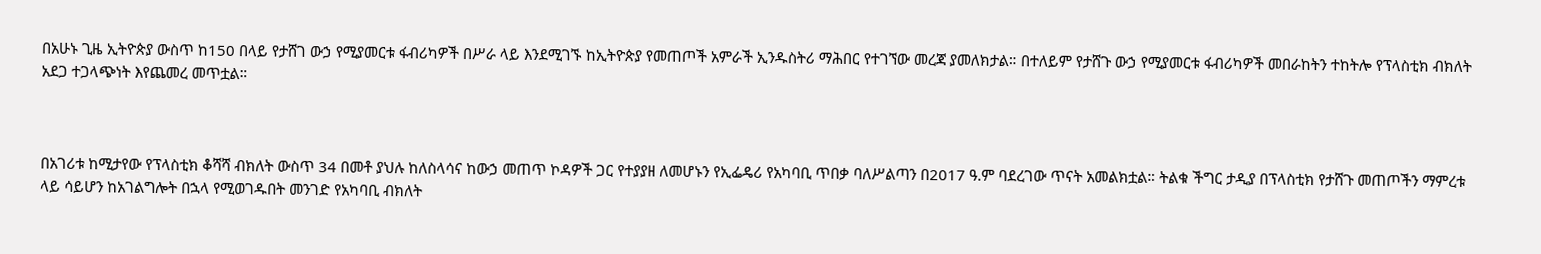በአሁኑ ጊዜ ኢትዮጵያ ውስጥ ከ150 በላይ የታሸገ ውኃ የሚያመርቱ ፋብሪካዎች በሥራ ላይ እንደሚገኙ ከኢትዮጵያ የመጠጦች አምራች ኢንዱስትሪ ማሕበር የተገኘው መረጃ ያመለክታል። በተለይም የታሸጉ ውኃ የሚያመርቱ ፋብሪካዎች መበራከትን ተከትሎ የፕላስቲክ ብክለት አደጋ ተጋላጭነት እየጨመረ መጥቷል።



በአገሪቱ ከሚታየው የፕላስቲክ ቆሻሻ ብክለት ውስጥ 34 በመቶ ያህሉ ከለስላሳና ከውኃ መጠጥ ኮዳዎች ጋር የተያያዘ ለመሆኑን የኢፌዴሪ የአካባቢ ጥበቃ ባለሥልጣን በ2017 ዓ.ም ባደረገው ጥናት አመልክቷል። ትልቁ ችግር ታዲያ በፕላስቲክ የታሸጉ መጠጦችን ማምረቱ ላይ ሳይሆን ከአገልግሎት በኋላ የሚወገዱበት መንገድ የአካባቢ ብክለት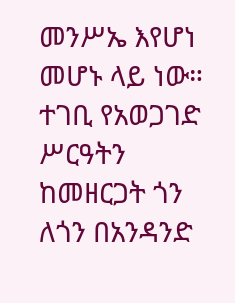መንሥኤ እየሆነ መሆኑ ላይ ነው። ተገቢ የአወጋገድ ሥርዓትን ከመዘርጋት ጎን ለጎን በአንዳንድ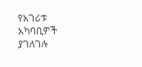የአገሪቱ አካባቢዎች ያገለገሉ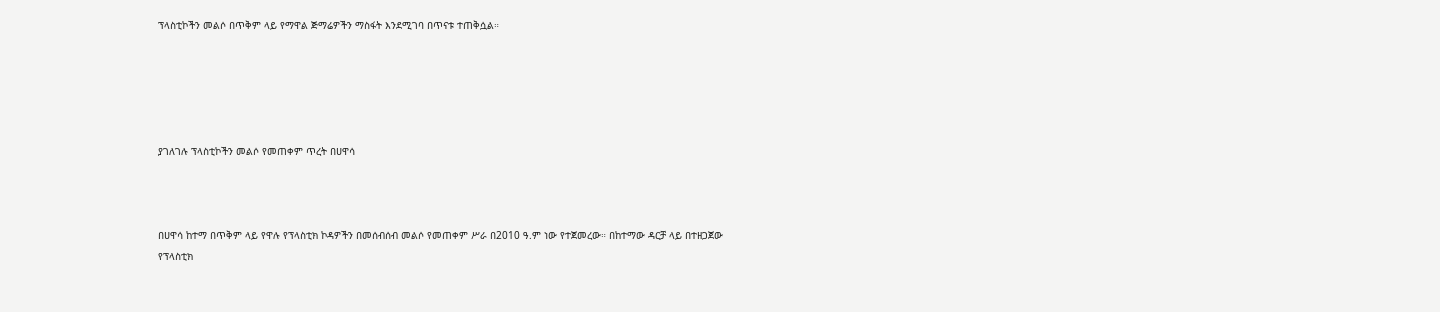ፕላስቲኮችን መልሶ በጥቅም ላይ የማዋል ጅማሬዎችን ማስፋት እንደሚገባ በጥናቱ ተጠቅሷል።





ያገለገሉ ፕላስቲኮችን መልሶ የመጠቀም ጥረት በሀዋሳ



በሀዋሳ ከተማ በጥቅም ላይ የዋሉ የፕላስቲክ ኮዳዎችን በመሰብሰብ መልሶ የመጠቀም ሥራ በ2010 ዓ.ም ነው የተጀመረው። በከተማው ዳርቻ ላይ በተዘጋጀው የፕላስቲክ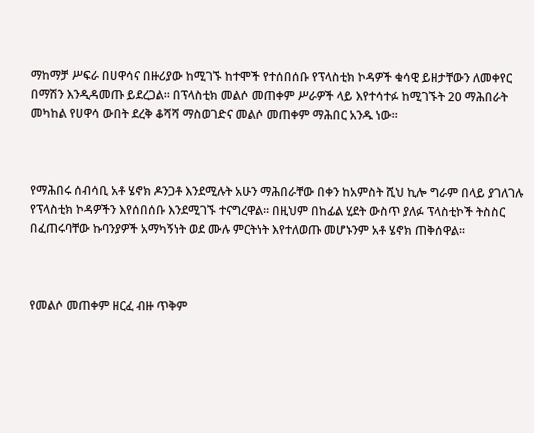ማከማቻ ሥፍራ በሀዋሳና በዙሪያው ከሚገኙ ከተሞች የተሰበሰቡ የፕላስቲክ ኮዳዎች ቁሳዊ ይዘታቸውን ለመቀየር በማሽን እንዲዳመጡ ይደረጋል። በፕላስቲክ መልሶ መጠቀም ሥራዎች ላይ እየተሳተፉ ከሚገኙት 20 ማሕበራት መካከል የሀዋሳ ውበት ደረቅ ቆሻሻ ማስወገድና መልሶ መጠቀም ማሕበር አንዱ ነው።



የማሕበሩ ሰብሳቢ አቶ ሄኖክ ዶንጋቶ እንደሚሉት አሁን ማሕበራቸው በቀን ከአምስት ሺህ ኪሎ ግራም በላይ ያገለገሉ የፕላስቲክ ኮዳዎችን እየሰበሰቡ እንደሚገኙ ተናግረዋል። በዚህም በከፊል ሂደት ውስጥ ያለፉ ፕላስቲኮች ትስስር በፈጠሩባቸው ኩባንያዎች አማካኝነት ወደ ሙሉ ምርትነት እየተለወጡ መሆኑንም አቶ ሄኖክ ጠቅሰዋል።



የመልሶ መጠቀም ዘርፈ ብዙ ጥቅም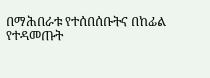በማሕበራቱ የተሰበሰቡትና በከፊል የተዳመጡት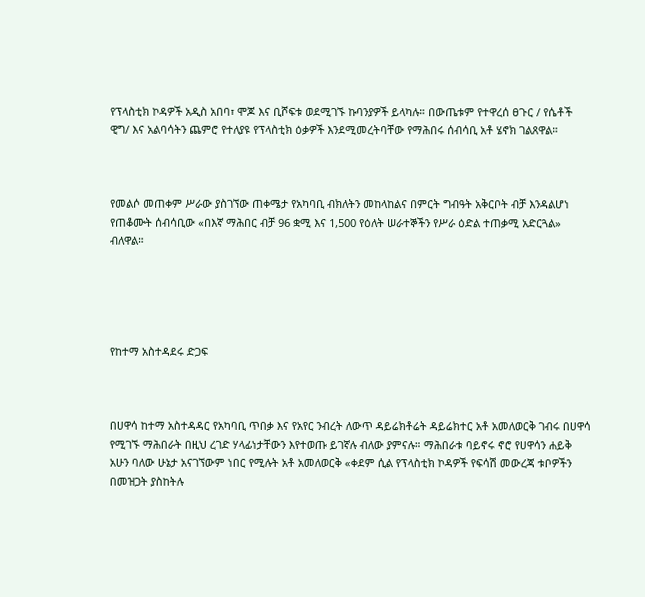የፕላስቲክ ኮዳዎች አዲስ አበባ፣ ሞጆ እና ቢሾፍቱ ወደሚገኙ ኩባንያዎች ይላካሉ። በውጤቱም የተዋረሰ ፀጉር / የሴቶች ዊግ/ እና አልባሳትን ጨምሮ የተለያዩ የፕላስቲክ ዕቃዎች እንደሚመረትባቸው የማሕበሩ ሰብሳቢ አቶ ሄኖክ ገልጸዋል።



የመልሶ መጠቀም ሥራው ያስገኘው ጠቀሜታ የአካባቢ ብክለትን መከላከልና በምርት ግብዓት አቅርቦት ብቻ እንዳልሆነ የጠቆሙት ሰብሳቢው «በእኛ ማሕበር ብቻ 96 ቋሚ እና 1,500 የዕለት ሠራተኞችን የሥራ ዕድል ተጠቃሚ አድርጓል» ብለዋል።





የከተማ አስተዳደሩ ድጋፍ



በሀዋሳ ከተማ አስተዳዳር የአካባቢ ጥበቃ እና የአየር ንብረት ለውጥ ዳይሬክቶሬት ዳይሬክተር አቶ አመለወርቅ ገብሩ በሀዋሳ የሚገኙ ማሕበራት በዚህ ረገድ ሃላፊነታቸውን እየተወጡ ይገኛሉ ብለው ያምናሉ። ማሕበራቱ ባይኖሩ ኖሮ የሀዋሳን ሐይቅ አሁን ባለው ሁኔታ አናገኘውም ነበር የሚሉት አቶ አመለወርቅ «ቀደም ሲል የፕላስቲክ ኮዳዎች የፍሳሽ መውረጃ ቱቦዎችን በመዝጋት ያስከትሉ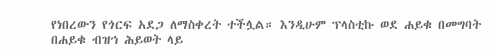የነበረውን የጎርፍ አደጋ ለማስቀረት ተችሏል። እንዲሁም ፕላስቲኩ ወደ ሐይቁ በመግባት በሐይቁ ብዝኀ ሕይወት ላይ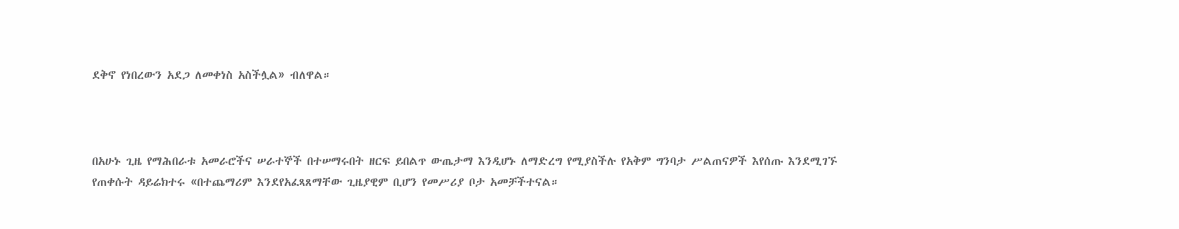ደቅኖ የነበረውን አደጋ ለመቀነስ አስችሏል» ብለዋል።



በአሁኑ ጊዜ የማሕበራቱ አመራሮችና ሠራተኞች በተሠማሩበት ዘርፍ ይበልጥ ውጤታማ እንዲሆኑ ለማድረግ የሚያስችሉ የአቅም ግንባታ ሥልጠናዎች እየሰጡ እንደሚገኙ የጠቀሱት ዳይሬክተሩ «በተጨማሪም እንደየአፈጻጸማቸው ጊዜያዊም ቢሆን የመሥሪያ ቦታ አመቻችተናል።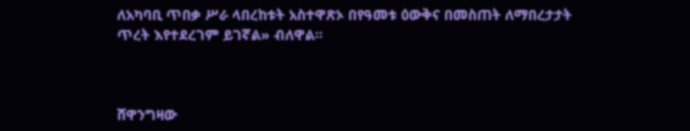ለአካባቢ ጥበቃ ሥራ ላበረከቱት አስተዋጽኦ በየዓመቱ ዕውቅና በመስጠት ለማበረታታት ጥረት እየተደረገም ይገኛል» ብለዋል።



ሸዋንግዛው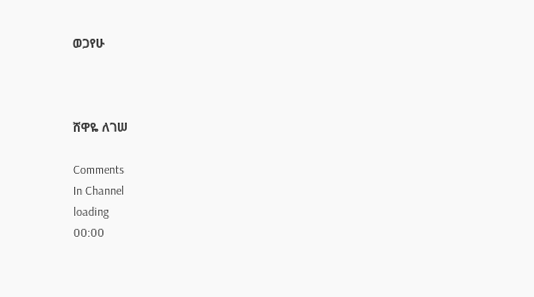ወጋየሁ



ሸዋዬ ለገሠ

Comments
In Channel
loading
00:00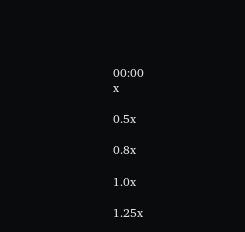00:00
x

0.5x

0.8x

1.0x

1.25x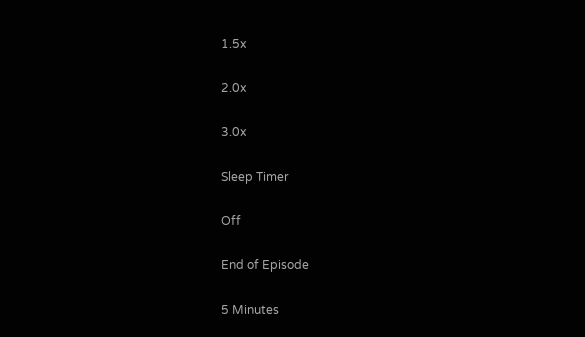1.5x

2.0x

3.0x

Sleep Timer

Off

End of Episode

5 Minutes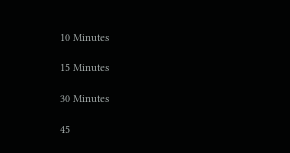10 Minutes

15 Minutes

30 Minutes

45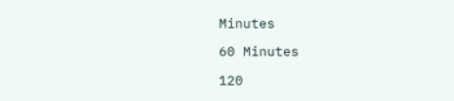Minutes

60 Minutes

120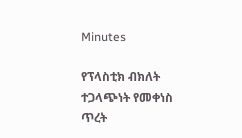Minutes

የፕላስቲክ ብክለት ተጋላጭነት የመቀነስ ጥረት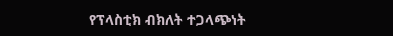የፕላስቲክ ብክለት ተጋላጭነት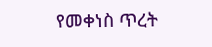የመቀነስ ጥረት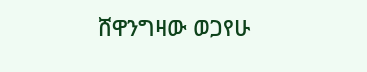ሸዋንግዛው ወጋየሁ